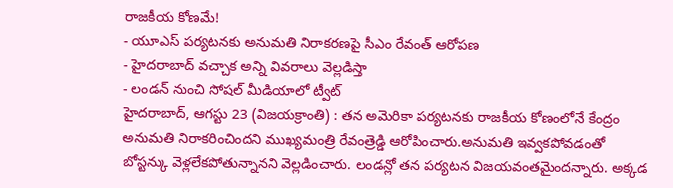రాజకీయ కోణమే!
- యూఎస్ పర్యటనకు అనుమతి నిరాకరణపై సీఎం రేవంత్ ఆరోపణ
- హైదరాబాద్ వచ్చాక అన్ని వివరాలు వెల్లడిస్తా
- లండన్ నుంచి సోషల్ మీడియాలో ట్వీట్
హైదరాబాద్, ఆగస్టు 23 (విజయక్రాంతి) : తన అమెరికా పర్యటనకు రాజకీయ కోణంలోనే కేంద్రం అనుమతి నిరాకరించిందని ముఖ్యమంత్రి రేవంత్రెడ్డి ఆరోపించారు.అనుమతి ఇవ్వకపోవడంతో బోస్టన్కు వెళ్లలేకపోతున్నానని వెల్లడించారు. లండన్లో తన పర్యటన విజయవంతమైందన్నారు. అక్కడ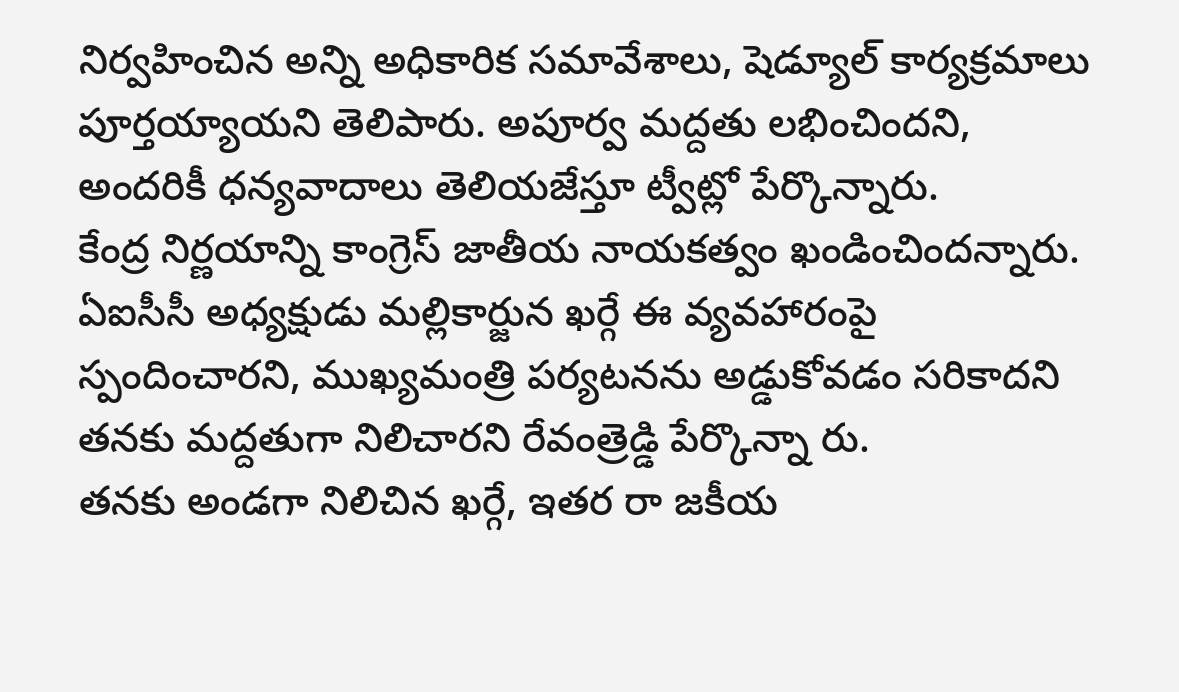నిర్వహించిన అన్ని అధికారిక సమావేశాలు, షెడ్యూల్ కార్యక్రమాలు పూర్తయ్యాయని తెలిపారు. అపూర్వ మద్దతు లభించిందని, అందరికీ ధన్యవాదాలు తెలియజేస్తూ ట్వీట్లో పేర్కొన్నారు.
కేంద్ర నిర్ణయాన్ని కాంగ్రెస్ జాతీయ నాయకత్వం ఖండించిందన్నారు. ఏఐసీసీ అధ్యక్షుడు మల్లికార్జున ఖర్గే ఈ వ్యవహారంపై స్పందించారని, ముఖ్యమంత్రి పర్యటనను అడ్డుకోవడం సరికాదని తనకు మద్దతుగా నిలిచారని రేవంత్రెడ్డి పేర్కొన్నా రు.
తనకు అండగా నిలిచిన ఖర్గే, ఇతర రా జకీయ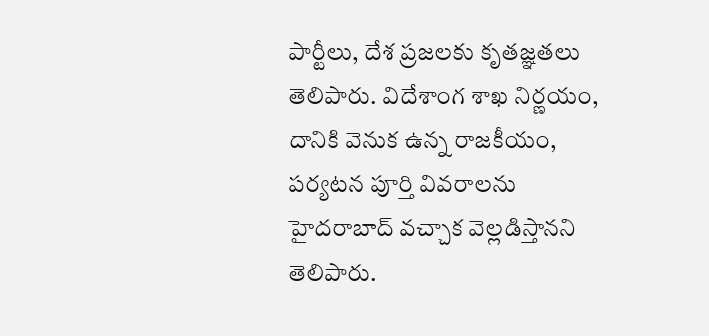పార్టీలు, దేశ ప్రజలకు కృతజ్ఞతలు తెలిపారు. విదేశాంగ శాఖ నిర్ణయం, దానికి వెనుక ఉన్న రాజకీయం, పర్యటన పూర్తి వివరాలను హైదరాబాద్ వచ్చాక వెల్లడిస్తానని తెలిపారు.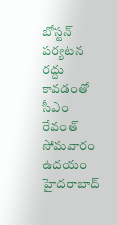బోస్టన్ పర్యటన రద్దు కావడంతో సీఎం రేవంత్ సోమవారం ఉదయం హైదరాబాద్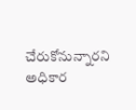చేరుకోనున్నారని అధికార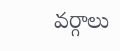వర్గాలు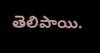తెలిపాయి.